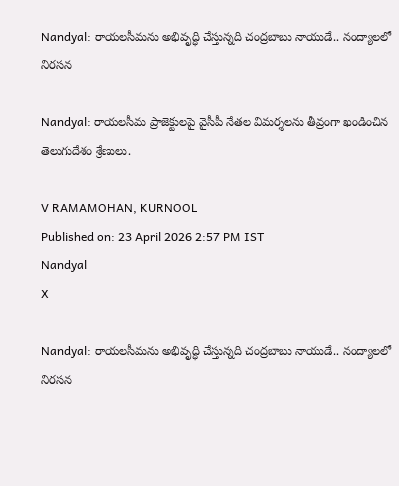Nandyal: రాయలసీమను అభివృద్ధి చేస్తున్నది చంద్రబాబు నాయుడే.. నంద్యాలలో నిరసన

Nandyal: రాయలసీమ ప్రాజెక్టులపై వైసీపీ నేతల విమర్శలను తీవ్రంగా ఖండించిన తెలుగుదేశం శ్రేణులు.

V RAMAMOHAN, KURNOOL
Published on: 23 April 2026 2:57 PM IST
Nandyal
X

Nandyal: రాయలసీమను అభివృద్ధి చేస్తున్నది చంద్రబాబు నాయుడే.. నంద్యాలలో నిరసన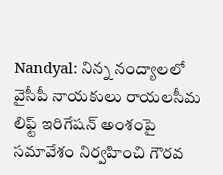Nandyal: నిన్న నంద్యాలలో వైసీపీ నాయకులు రాయలసీమ లిఫ్ట్ ఇరిగేషన్ అంశంపై సమావేశం నిర్వహించి గౌరవ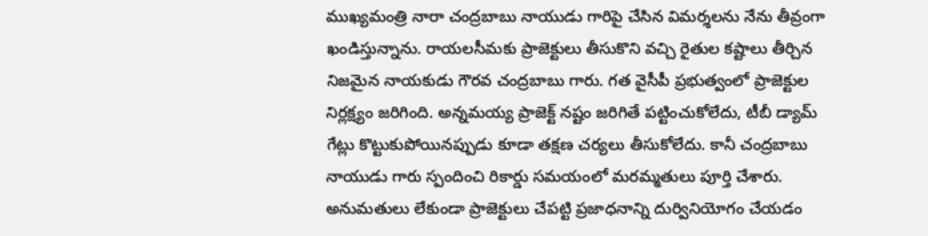ముఖ్యమంత్రి నారా చంద్రబాబు నాయుడు గారిపై చేసిన విమర్శలను నేను తీవ్రంగా ఖండిస్తున్నాను. రాయలసీమకు ప్రాజెక్టులు తీసుకొని వచ్చి రైతుల కష్టాలు తీర్చిన నిజమైన నాయకుడు గౌరవ చంద్రబాబు గారు. గత వైసీపీ ప్రభుత్వంలో ప్రాజెక్టుల నిర్లక్ష్యం జరిగింది. అన్నమయ్య ప్రాజెక్ట్ నష్టం జరిగితే పట్టించుకోలేదు, టీబీ డ్యామ్ గేట్లు కొట్టుకుపోయినప్పుడు కూడా తక్షణ చర్యలు తీసుకోలేదు. కానీ చంద్రబాబు నాయుడు గారు స్పందించి రికార్డు సమయంలో మరమ్మతులు పూర్తి చేశారు. అనుమతులు లేకుండా ప్రాజెక్టులు చేపట్టి ప్రజాధనాన్ని దుర్వినియోగం చేయడం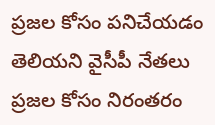ప్రజల కోసం పనిచేయడం తెలియని వైసీపీ నేతలు ప్రజల కోసం నిరంతరం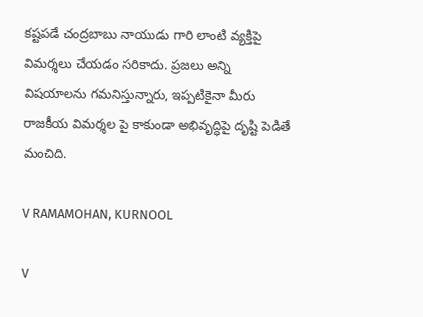కష్టపడే చంద్రబాబు నాయుడు గారి లాంటి వ్యక్తిపై విమర్శలు చేయడం సరికాదు. ప్రజలు అన్ని విషయాలను గమనిస్తున్నారు, ఇప్పటికైనా మీరు రాజకీయ విమర్శల పై కాకుండా అభివృద్ధిపై దృష్టి పెడితే మంచిది.

V RAMAMOHAN, KURNOOL

V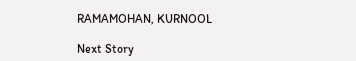RAMAMOHAN, KURNOOL

Next Story